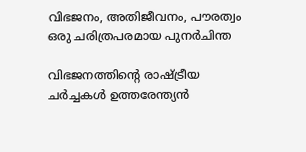വിഭജനം, അതിജീവനം, പൗരത്വം ഒരു ചരിത്രപരമായ പുനർചിന്ത

വിഭജനത്തിന്റെ രാഷ്ട്രീയ ചർച്ചകൾ ഉത്തരേന്ത്യൻ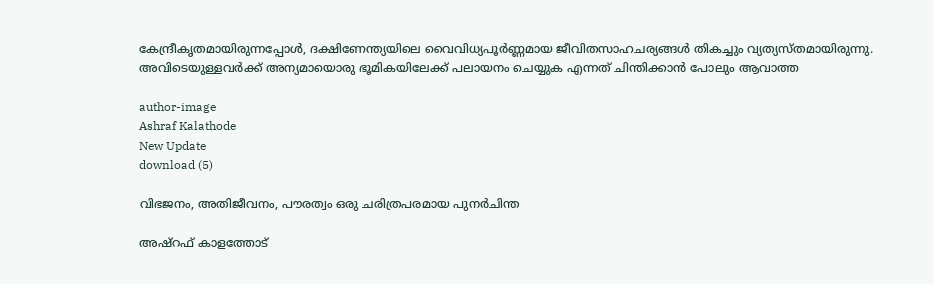കേന്ദ്രീകൃതമായിരുന്നപ്പോൾ, ദക്ഷിണേന്ത്യയിലെ വൈവിധ്യപൂർണ്ണമായ ജീവിതസാഹചര്യങ്ങൾ തികച്ചും വ്യത്യസ്തമായിരുന്നു. അവിടെയുള്ളവർക്ക് അന്യമായൊരു ഭൂമികയിലേക്ക് പലായനം ചെയ്യുക എന്നത് ചിന്തിക്കാൻ പോലും ആവാത്ത

author-image
Ashraf Kalathode
New Update
download (5)

വിഭജനം, അതിജീവനം, പൗരത്വം ഒരു ചരിത്രപരമായ പുനർചിന്ത

അഷ്റഫ് കാളത്തോട്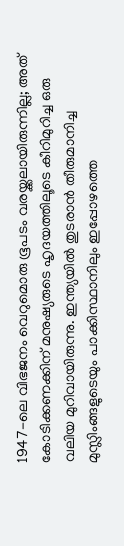1947-ലെ വിഭജനം വെറുമൊരു ഭൂപടം വരയ്ക്കലായിരുന്നില്ല; അത് കോടിക്കണക്കിന് മനുഷ്യരുടെ ഹൃദയത്തിലൂടെ കീറിമുറിച്ച ഒരു വലിയ മുറിവായിരുന്നു. ഇന്ത്യയിൽ തുടരാൻ തീരുമാനിച്ച മുസ്ലിംങ്ങളുടെയും പാക്കിസ്ഥാനിലും ഇപ്പോഴത്തെ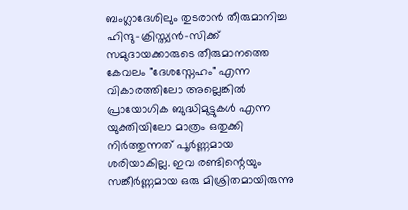ബംഗ്ലാദേശിലും തുടരാൻ തീരുമാനിച്ച ഹിന്ദു-ക്രിസ്ത്യൻ-സിക്ക് സമുദായക്കാരുടെ തീരുമാനത്തെ കേവലം "ദേശസ്നേഹം" എന്ന വികാരത്തിലോ അല്ലെങ്കിൽ പ്രായോഗിക ബുദ്ധിമുട്ടുകൾ എന്ന യുക്തിയിലോ മാത്രം ഒതുക്കി നിർത്തുന്നത് പൂർണ്ണമായ ശരിയാകില്ല. ഇവ രണ്ടിന്റെയും സങ്കീർണ്ണമായ ഒരു മിശ്രിതമായിരുന്നു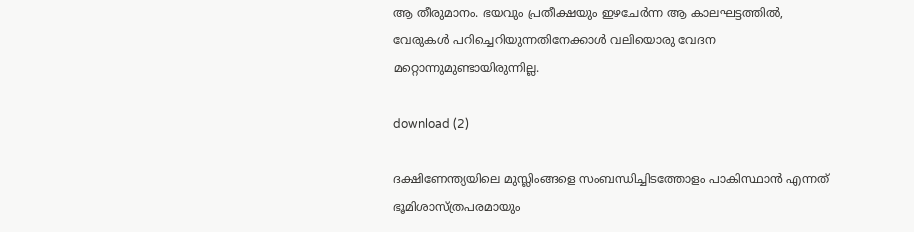ആ തീരുമാനം. ഭയവും പ്രതീക്ഷയും ഇഴചേർന്ന ആ കാലഘട്ടത്തിൽ, വേരുകൾ പറിച്ചെറിയുന്നതിനേക്കാൾ വലിയൊരു വേദന മറ്റൊന്നുമുണ്ടായിരുന്നില്ല.

download (2)

ദക്ഷിണേന്ത്യയിലെ മുസ്ലിംങ്ങളെ സംബന്ധിച്ചിടത്തോളം പാകിസ്ഥാൻ എന്നത് ഭൂമിശാസ്ത്രപരമായും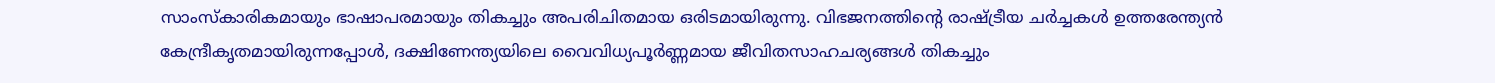സാംസ്കാരികമായും ഭാഷാപരമായും തികച്ചും അപരിചിതമായ ഒരിടമായിരുന്നു. വിഭജനത്തിന്റെ രാഷ്ട്രീയ ചർച്ചകൾ ഉത്തരേന്ത്യൻ കേന്ദ്രീകൃതമായിരുന്നപ്പോൾ, ദക്ഷിണേന്ത്യയിലെ വൈവിധ്യപൂർണ്ണമായ ജീവിതസാഹചര്യങ്ങൾ തികച്ചും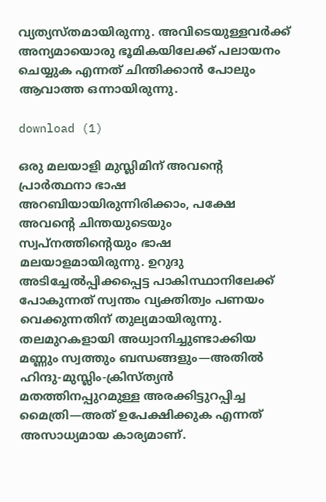വ്യത്യസ്തമായിരുന്നു. അവിടെയുള്ളവർക്ക് അന്യമായൊരു ഭൂമികയിലേക്ക് പലായനം ചെയ്യുക എന്നത് ചിന്തിക്കാൻ പോലും ആവാത്ത ഒന്നായിരുന്നു.

download (1)

ഒരു മലയാളി മുസ്ലിമിന് അവന്റെ പ്രാർത്ഥനാ ഭാഷ അറബിയായിരുന്നിരിക്കാം, പക്ഷേ അവന്റെ ചിന്തയുടെയും സ്വപ്നത്തിന്റെയും ഭാഷ മലയാളമായിരുന്നു. ഉറുദു അടിച്ചേൽപ്പിക്കപ്പെട്ട പാകിസ്ഥാനിലേക്ക് പോകുന്നത് സ്വന്തം വ്യക്തിത്വം പണയം വെക്കുന്നതിന് തുല്യമായിരുന്നു. തലമുറകളായി അധ്വാനിച്ചുണ്ടാക്കിയ മണ്ണും സ്വത്തും ബന്ധങ്ങളും—അതിൽ ഹിന്ദു-മുസ്ലിം-ക്രിസ്ത്യൻ മതത്തിനപ്പുറമുള്ള അരക്കിട്ടുറപ്പിച്ച മൈത്രി—അത് ഉപേക്ഷിക്കുക എന്നത് അസാധ്യമായ കാര്യമാണ്.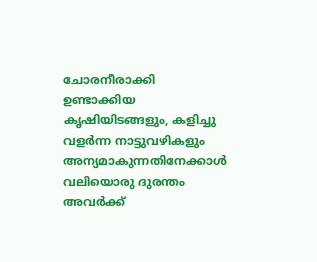ചോരനീരാക്കി ഉണ്ടാക്കിയ കൃഷിയിടങ്ങളും, കളിച്ചു വളർന്ന നാട്ടുവഴികളും അന്യമാകുന്നതിനേക്കാൾ വലിയൊരു ദുരന്തം അവർക്ക്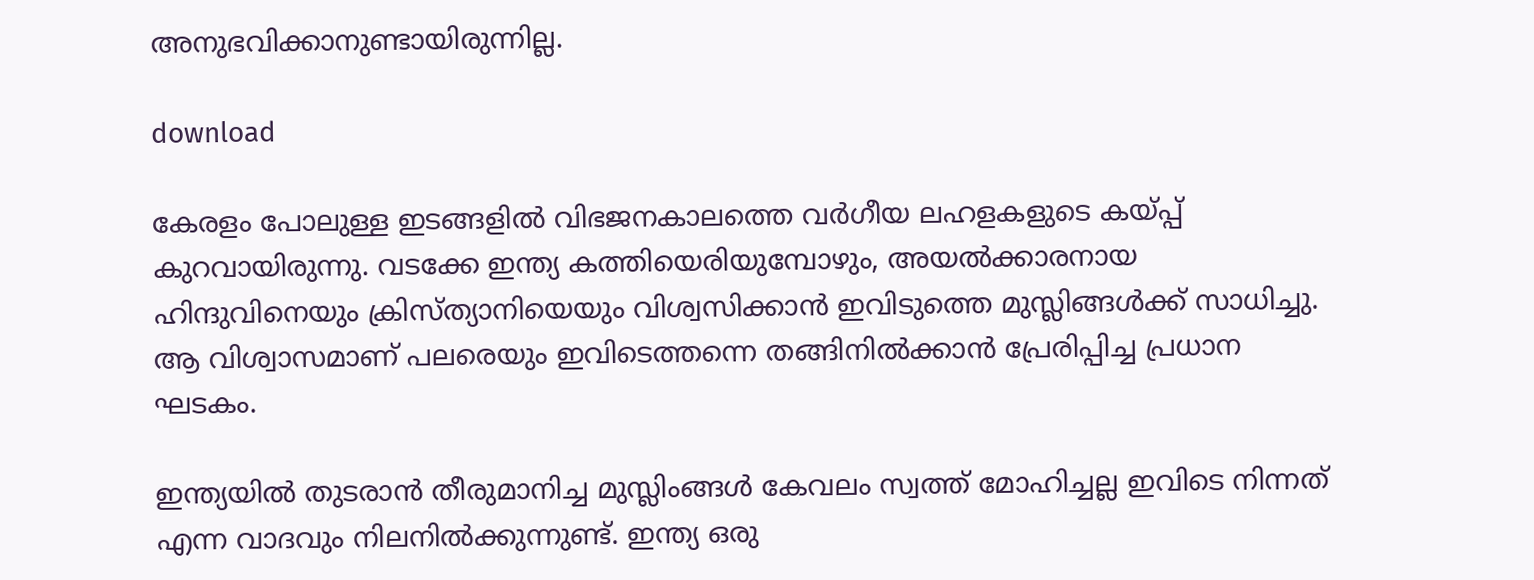അനുഭവിക്കാനുണ്ടായിരുന്നില്ല.

download

കേരളം പോലുള്ള ഇടങ്ങളിൽ വിഭജനകാലത്തെ വർഗീയ ലഹളകളുടെ കയ്പ്പ് കുറവായിരുന്നു. വടക്കേ ഇന്ത്യ കത്തിയെരിയുമ്പോഴും, അയൽക്കാരനായ ഹിന്ദുവിനെയും ക്രിസ്ത്യാനിയെയും വിശ്വസിക്കാൻ ഇവിടുത്തെ മുസ്ലിങ്ങൾക്ക് സാധിച്ചു. ആ വിശ്വാസമാണ് പലരെയും ഇവിടെത്തന്നെ തങ്ങിനിൽക്കാൻ പ്രേരിപ്പിച്ച പ്രധാന ഘടകം.

ഇന്ത്യയിൽ തുടരാൻ തീരുമാനിച്ച മുസ്ലിംങ്ങൾ കേവലം സ്വത്ത് മോഹിച്ചല്ല ഇവിടെ നിന്നത് എന്ന വാദവും നിലനിൽക്കുന്നുണ്ട്. ഇന്ത്യ ഒരു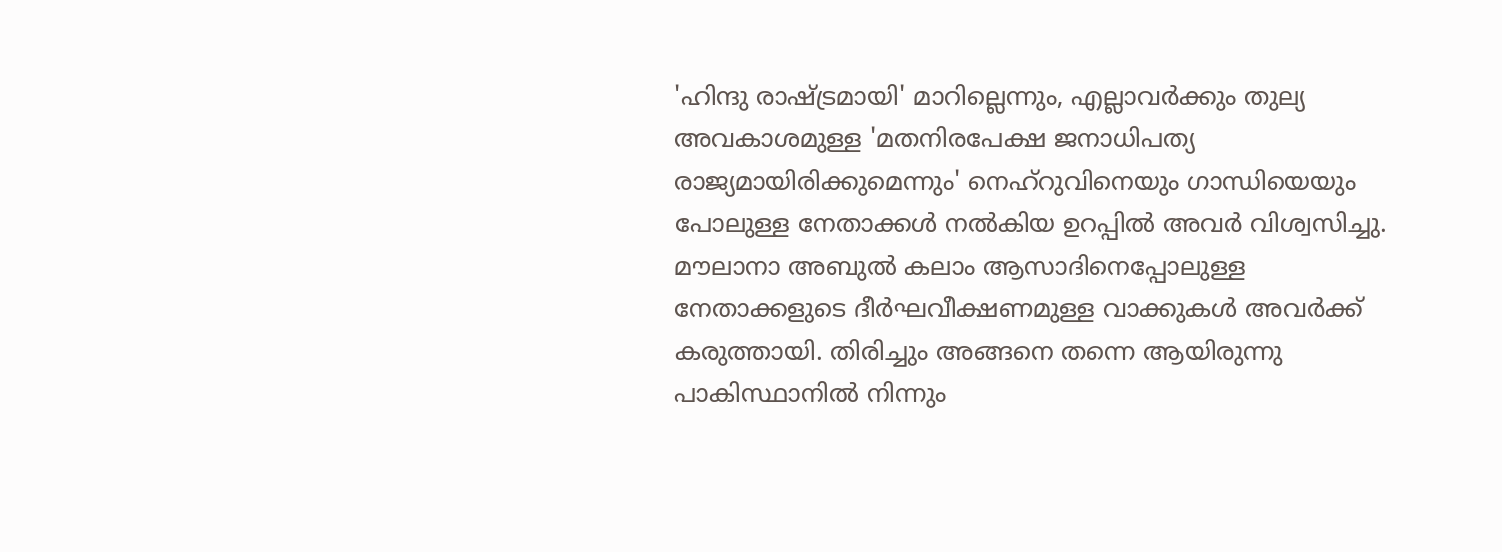'ഹിന്ദു രാഷ്ട്രമായി' മാറില്ലെന്നും, എല്ലാവർക്കും തുല്യ അവകാശമുള്ള 'മതനിരപേക്ഷ ജനാധിപത്യ രാജ്യമായിരിക്കുമെന്നും' നെഹ്‌റുവിനെയും ഗാന്ധിയെയും പോലുള്ള നേതാക്കൾ നൽകിയ ഉറപ്പിൽ അവർ വിശ്വസിച്ചു. മൗലാനാ അബുൽ കലാം ആസാദിനെപ്പോലുള്ള നേതാക്കളുടെ ദീർഘവീക്ഷണമുള്ള വാക്കുകൾ അവർക്ക് കരുത്തായി. തിരിച്ചും അങ്ങനെ തന്നെ ആയിരുന്നു പാകിസ്ഥാനിൽ നിന്നും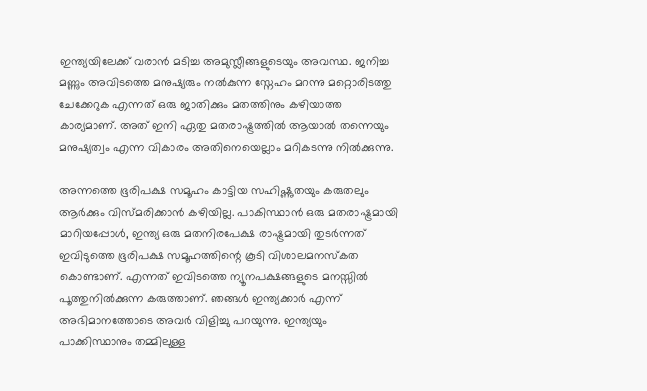ഇന്ത്യയിലേക്ക് വരാൻ മടിച്ച അമുസ്ലീങ്ങളുടെയും അവസ്ഥ. ജനിച്ച മണ്ണും അവിടത്തെ മനുഷ്യരും നൽകുന്ന സ്നേഹം മറന്നു മറ്റൊരിടത്തു ചേക്കേറുക എന്നത് ഒരു ജാതിക്കും മതത്തിനും കഴിയാത്ത കാര്യമാണ്. അത് ഇനി ഏതു മതരാഷ്ട്രത്തിൽ ആയാൽ തന്നെയും മനുഷ്യത്വം എന്ന വികാരം അതിനെയെല്ലാം മറികടന്നു നിൽക്കുന്നു.

അന്നത്തെ ഭൂരിപക്ഷ സമൂഹം കാട്ടിയ സഹിഷ്ണുതയും കരുതലും ആർക്കും വിസ്മരിക്കാൻ കഴിയില്ല. പാകിസ്ഥാൻ ഒരു മതരാഷ്ട്രമായി മാറിയപ്പോൾ, ഇന്ത്യ ഒരു മതനിരപേക്ഷ രാഷ്ട്രമായി തുടർന്നത് ഇവിടുത്തെ ഭൂരിപക്ഷ സമൂഹത്തിന്റെ കൂടി വിശാലമനസ്കത കൊണ്ടാണ്. എന്നത് ഇവിടത്തെ ന്യൂനപക്ഷങ്ങളുടെ മനസ്സിൽ പൂത്തുനിൽക്കുന്ന കരുത്താണ്. ഞങ്ങൾ ഇന്ത്യക്കാർ എന്ന് അഭിമാനത്തോടെ അവർ വിളിച്ചു പറയുന്നു. ഇന്ത്യയും പാക്കിസ്ഥാനും തമ്മിലുള്ള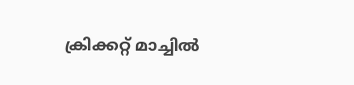ക്രിക്കറ്റ് മാച്ചിൽ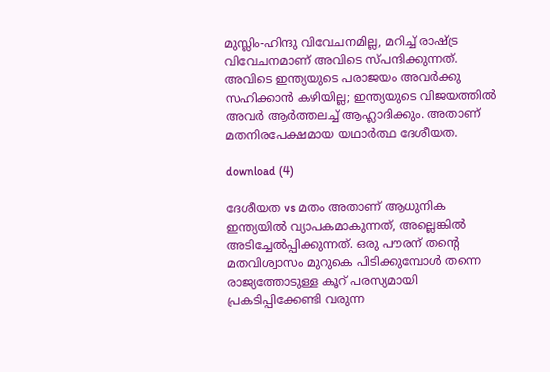മുസ്ലിം-ഹിന്ദു വിവേചനമില്ല, മറിച്ച് രാഷ്ട്ര വിവേചനമാണ് അവിടെ സ്പന്ദിക്കുന്നത്. അവിടെ ഇന്ത്യയുടെ പരാജയം അവർക്കു സഹിക്കാൻ കഴിയില്ല; ഇന്ത്യയുടെ വിജയത്തിൽ അവർ ആർത്തലച്ച് ആഹ്ലാദിക്കും. അതാണ് മതനിരപേക്ഷമായ യഥാർത്ഥ ദേശീയത.

download (4)

ദേശീയത vs മതം അതാണ് ആധുനിക ഇന്ത്യയിൽ വ്യാപകമാകുന്നത്, അല്ലെങ്കിൽ അടിച്ചേൽപ്പിക്കുന്നത്. ഒരു പൗരന് തന്റെ മതവിശ്വാസം മുറുകെ പിടിക്കുമ്പോൾ തന്നെ രാജ്യത്തോടുള്ള കൂറ് പരസ്യമായി പ്രകടിപ്പിക്കേണ്ടി വരുന്ന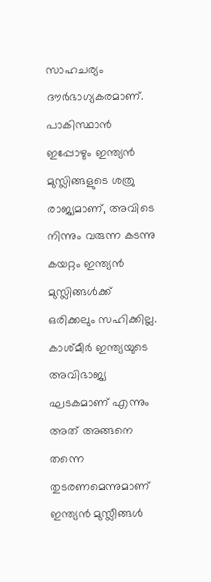സാഹചര്യം ദൗർഭാഗ്യകരമാണ്. പാകിസ്ഥാൻ ഇപ്പോഴും ഇന്ത്യൻ മുസ്ലിങ്ങളുടെ ശത്രു രാജ്യമാണ്, അവിടെ നിന്നും വരുന്ന കടന്നു കയറ്റം ഇന്ത്യൻ മുസ്ലിങ്ങൾക്ക് ഒരിക്കലും സഹിക്കില്ല. കാശ്മീർ ഇന്ത്യയുടെ അവിഭാജ്യ ഘടകമാണ് എന്നും അത് അങ്ങനെ തന്നെ തുടരണമെന്നുമാണ് ഇന്ത്യൻ മുസ്ലീങ്ങൾ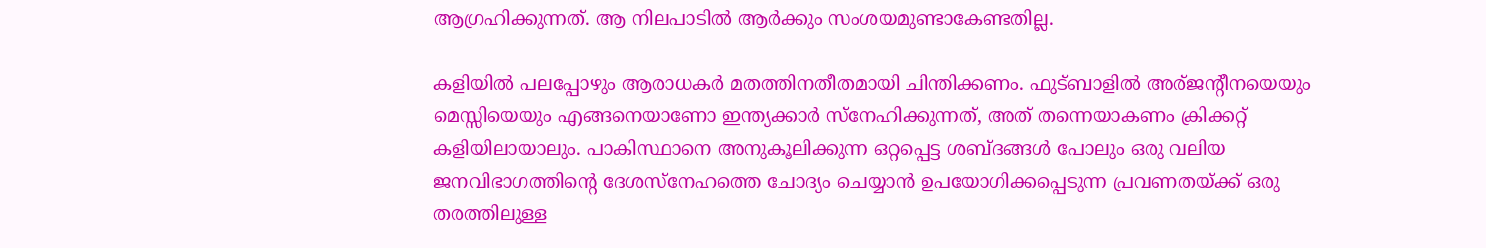ആഗ്രഹിക്കുന്നത്. ആ നിലപാടിൽ ആർക്കും സംശയമുണ്ടാകേണ്ടതില്ല.

കളിയിൽ പലപ്പോഴും ആരാധകർ മതത്തിനതീതമായി ചിന്തിക്കണം. ഫുട്ബാളിൽ അര്ജന്റീനയെയും മെസ്സിയെയും എങ്ങനെയാണോ ഇന്ത്യക്കാർ സ്നേഹിക്കുന്നത്, അത് തന്നെയാകണം ക്രിക്കറ്റ് കളിയിലായാലും. പാകിസ്ഥാനെ അനുകൂലിക്കുന്ന ഒറ്റപ്പെട്ട ശബ്ദങ്ങൾ പോലും ഒരു വലിയ ജനവിഭാഗത്തിന്റെ ദേശസ്നേഹത്തെ ചോദ്യം ചെയ്യാൻ ഉപയോഗിക്കപ്പെടുന്ന പ്രവണതയ്ക്ക് ഒരു തരത്തിലുള്ള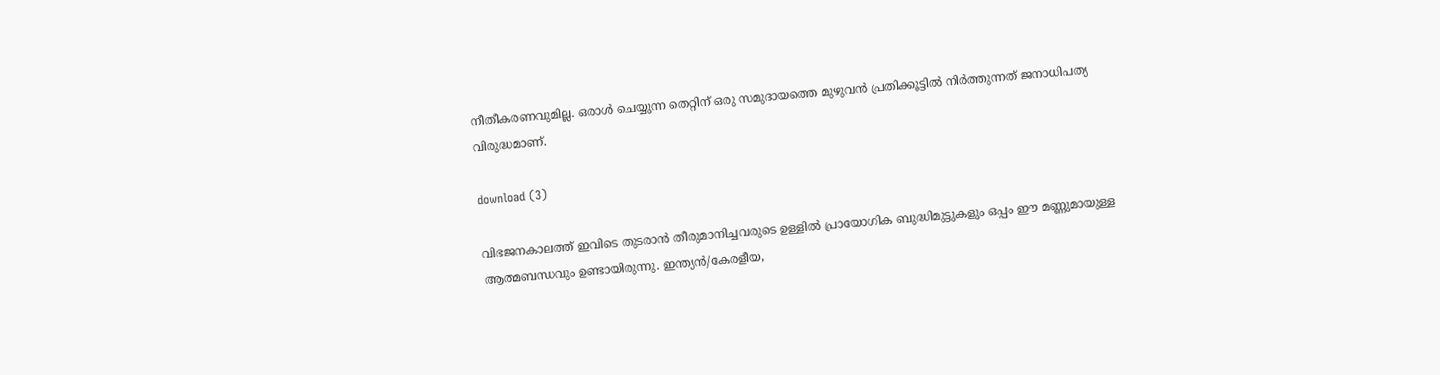നീതീകരണവുമില്ല. ഒരാൾ ചെയ്യുന്ന തെറ്റിന് ഒരു സമുദായത്തെ മുഴുവൻ പ്രതിക്കൂട്ടിൽ നിർത്തുന്നത് ജനാധിപത്യ വിരുദ്ധമാണ്.

download (3)

വിഭജനകാലത്ത് ഇവിടെ തുടരാൻ തീരുമാനിച്ചവരുടെ ഉള്ളിൽ പ്രായോഗിക ബുദ്ധിമുട്ടുകളും ഒപ്പം ഈ മണ്ണുമായുള്ള ആത്മബന്ധവും ഉണ്ടായിരുന്നു. ഇന്ത്യൻ/കേരളീയ,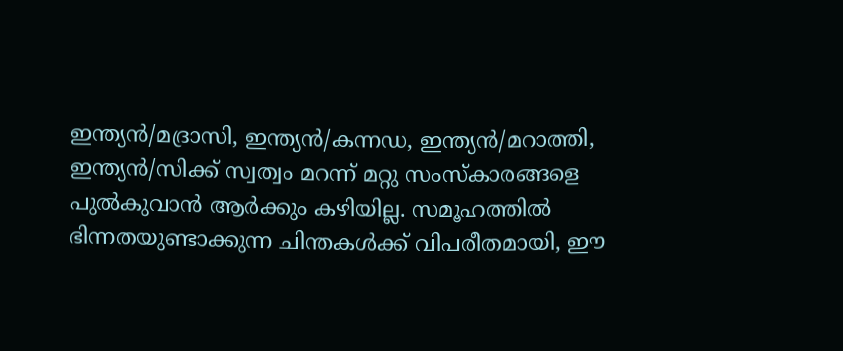ഇന്ത്യൻ/മദ്രാസി, ഇന്ത്യൻ/കന്നഡ, ഇന്ത്യൻ/മറാത്തി, ഇന്ത്യൻ/സിക്ക് സ്വത്വം മറന്ന് മറ്റു സംസ്കാരങ്ങളെ പുൽകുവാൻ ആർക്കും കഴിയില്ല. സമൂഹത്തിൽ ഭിന്നതയുണ്ടാക്കുന്ന ചിന്തകൾക്ക് വിപരീതമായി, ഈ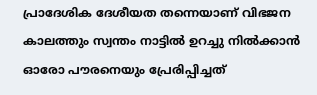പ്രാദേശിക ദേശീയത തന്നെയാണ് വിഭജന കാലത്തും സ്വന്തം നാട്ടിൽ ഉറച്ചു നിൽക്കാൻ ഓരോ പൗരനെയും പ്രേരിപ്പിച്ചത്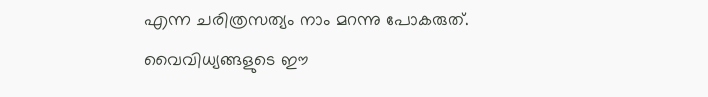എന്ന ചരിത്രസത്യം നാം മറന്നു പോകരുത്. വൈവിധ്യങ്ങളുടെ ഈ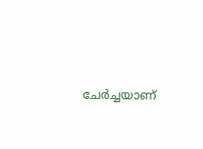ചേർച്ചയാണ്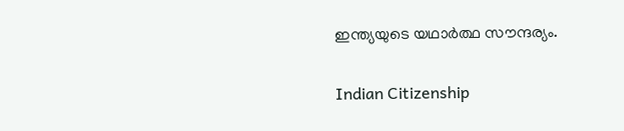ഇന്ത്യയുടെ യഥാർത്ഥ സൗന്ദര്യം.

Indian Citizenship